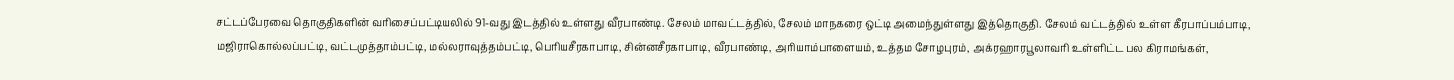சட்டப்பேரவை தொகுதிகளின் வரிசைப்பட்டியலில் 91-வது இடத்தில் உள்ளது வீரபாண்டி. சேலம் மாவட்டத்தில், சேலம் மாநகரை ஒட்டி அமைந்துள்ளது இத்தொகுதி. சேலம் வட்டத்தில் உள்ள கீரபாப்பம்பாடி, மஜிராகொல்லப்பட்டி, வட்டமுத்தாம்பட்டி, மல்லராவுத்தம்பட்டி, பெரியசீரகாபாடி, சின்னசீரகாபாடி, வீரபாண்டி, அரியாம்பாளையம், உத்தம சோழபுரம், அக்ரஹாரபூலாவரி உள்ளிட்ட பல கிராமங்கள்,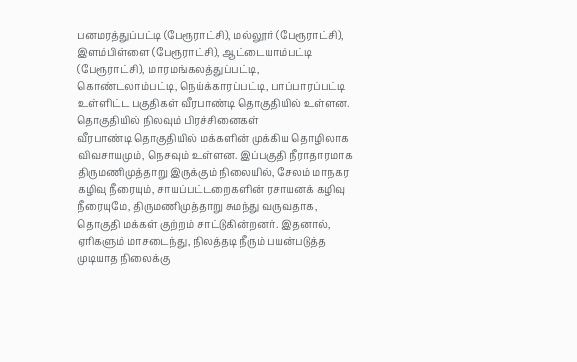பனமரத்துப்பட்டி (பேரூராட்சி), மல்லூர் (பேரூராட்சி), இளம்பிள்ளை (பேரூராட்சி), ஆட்டையாம்பட்டி (பேரூராட்சி), மாரமங்கலத்துப்பட்டி, கொண்டலாம்பட்டி, நெய்க்காரப்பட்டி, பாப்பாரப்பட்டி உள்ளிட்ட பகுதிகள் வீரபாண்டி தொகுதியில் உள்ளன.
தொகுதியில் நிலவும் பிரச்சினைகள்
வீரபாண்டி தொகுதியில் மக்களின் முக்கிய தொழிலாக விவசாயமும், நெசவும் உள்ளன. இப்பகுதி நீராதாரமாக திருமணிமுத்தாறு இருக்கும் நிலையில், சேலம் மாநகர கழிவு நீரையும், சாயப்பட்டறைகளின் ரசாயனக் கழிவு நீரையுமே, திருமணிமுத்தாறு சுமந்து வருவதாக, தொகுதி மக்கள் குற்றம் சாட்டுகின்றனர். இதனால், ஏரிகளும் மாசடைந்து, நிலத்தடி நீரும் பயன்படுத்த முடியாத நிலைக்கு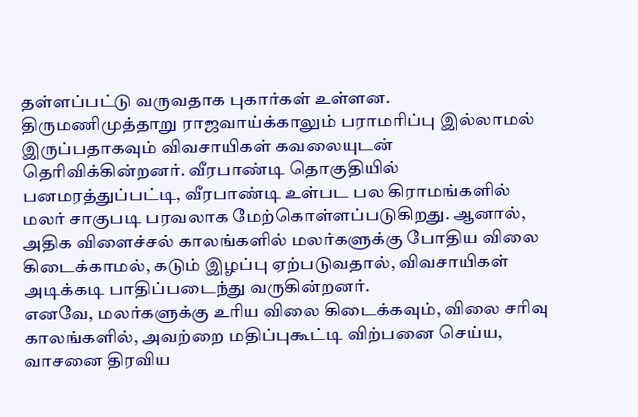தள்ளப்பட்டு வருவதாக புகார்கள் உள்ளன.
திருமணிமுத்தாறு ராஜவாய்க்காலும் பராமரிப்பு இல்லாமல் இருப்பதாகவும் விவசாயிகள் கவலையுடன் தெரிவிக்கின்றனர். வீரபாண்டி தொகுதியில் பனமரத்துப்பட்டி, வீரபாண்டி உள்பட பல கிராமங்களில் மலர் சாகுபடி பரவலாக மேற்கொள்ளப்படுகிறது. ஆனால், அதிக விளைச்சல் காலங்களில் மலர்களுக்கு போதிய விலை கிடைக்காமல், கடும் இழப்பு ஏற்படுவதால், விவசாயிகள் அடிக்கடி பாதிப்படைந்து வருகின்றனர்.
எனவே, மலர்களுக்கு உரிய விலை கிடைக்கவும், விலை சரிவு காலங்களில், அவற்றை மதிப்புகூட்டி விற்பனை செய்ய, வாசனை திரவிய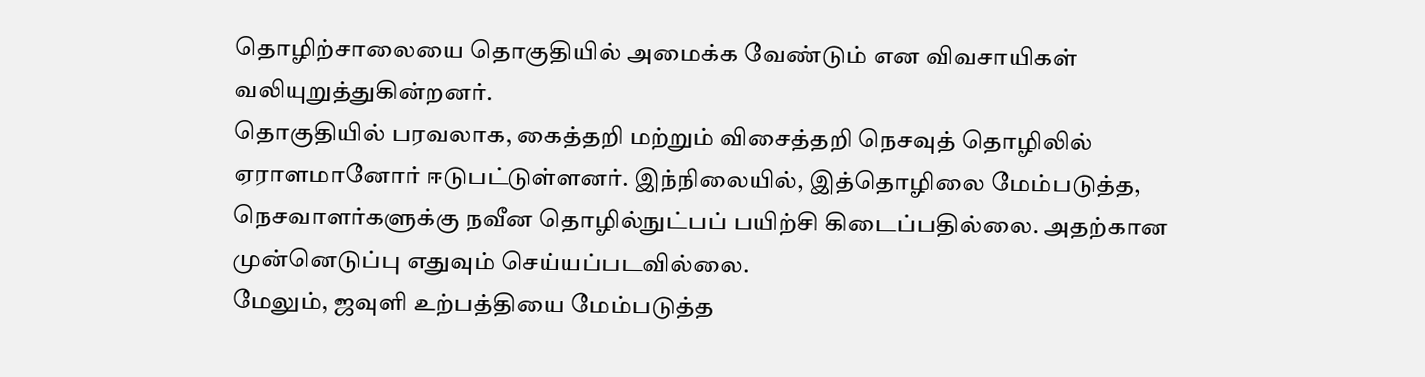தொழிற்சாலையை தொகுதியில் அமைக்க வேண்டும் என விவசாயிகள் வலியுறுத்துகின்றனர்.
தொகுதியில் பரவலாக, கைத்தறி மற்றும் விசைத்தறி நெசவுத் தொழிலில் ஏராளமானோர் ஈடுபட்டுள்ளனர். இந்நிலையில், இத்தொழிலை மேம்படுத்த, நெசவாளர்களுக்கு நவீன தொழில்நுட்பப் பயிற்சி கிடைப்பதில்லை. அதற்கான முன்னெடுப்பு எதுவும் செய்யப்படவில்லை.
மேலும், ஜவுளி உற்பத்தியை மேம்படுத்த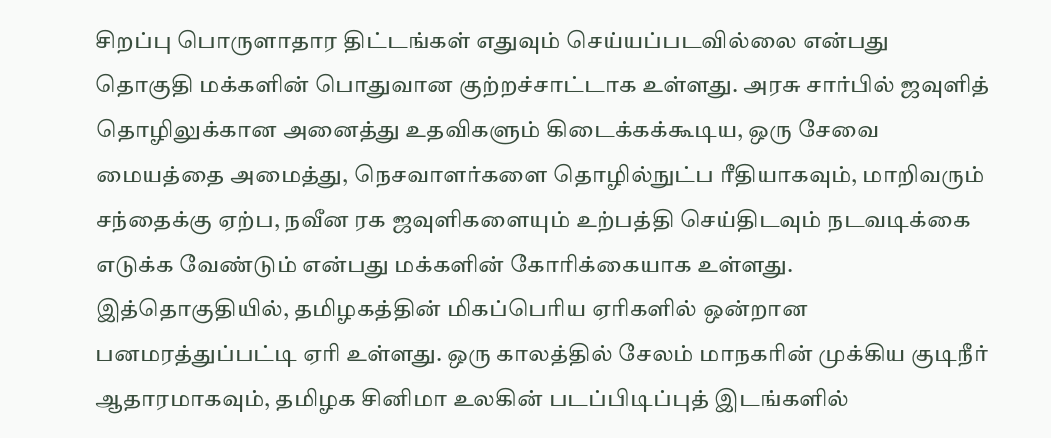சிறப்பு பொருளாதார திட்டங்கள் எதுவும் செய்யப்படவில்லை என்பது தொகுதி மக்களின் பொதுவான குற்றச்சாட்டாக உள்ளது. அரசு சார்பில் ஜவுளித் தொழிலுக்கான அனைத்து உதவிகளும் கிடைக்கக்கூடிய, ஒரு சேவை மையத்தை அமைத்து, நெசவாளர்களை தொழில்நுட்ப ரீதியாகவும், மாறிவரும் சந்தைக்கு ஏற்ப, நவீன ரக ஜவுளிகளையும் உற்பத்தி செய்திடவும் நடவடிக்கை எடுக்க வேண்டும் என்பது மக்களின் கோரிக்கையாக உள்ளது.
இத்தொகுதியில், தமிழகத்தின் மிகப்பெரிய ஏரிகளில் ஒன்றான பனமரத்துப்பட்டி ஏரி உள்ளது. ஒரு காலத்தில் சேலம் மாநகரின் முக்கிய குடிநீர் ஆதாரமாகவும், தமிழக சினிமா உலகின் படப்பிடிப்புத் இடங்களில்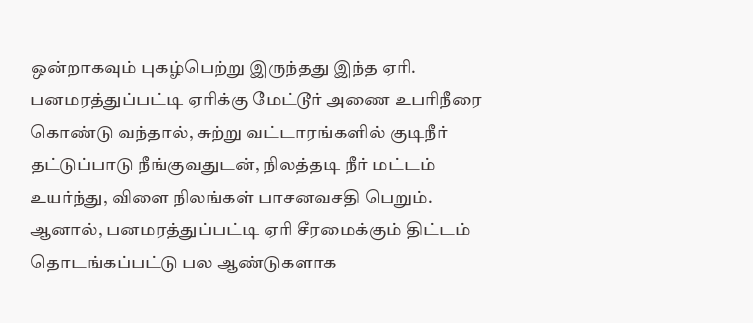ஒன்றாகவும் புகழ்பெற்று இருந்தது இந்த ஏரி.
பனமரத்துப்பட்டி ஏரிக்கு மேட்டூர் அணை உபரிநீரை கொண்டு வந்தால், சுற்று வட்டாரங்களில் குடிநீர் தட்டுப்பாடு நீங்குவதுடன், நிலத்தடி நீர் மட்டம் உயர்ந்து, விளை நிலங்கள் பாசனவசதி பெறும். ஆனால், பனமரத்துப்பட்டி ஏரி சீரமைக்கும் திட்டம் தொடங்கப்பட்டு பல ஆண்டுகளாக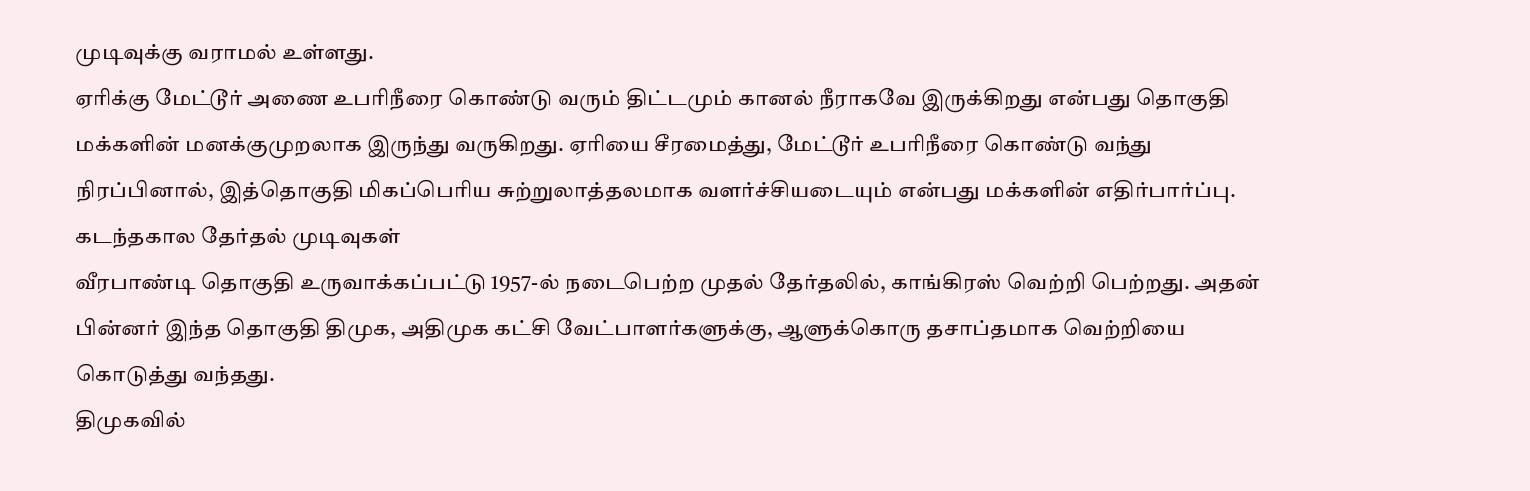முடிவுக்கு வராமல் உள்ளது.
ஏரிக்கு மேட்டூர் அணை உபரிநீரை கொண்டு வரும் திட்டமும் கானல் நீராகவே இருக்கிறது என்பது தொகுதி மக்களின் மனக்குமுறலாக இருந்து வருகிறது. ஏரியை சீரமைத்து, மேட்டூர் உபரிநீரை கொண்டு வந்து நிரப்பினால், இத்தொகுதி மிகப்பெரிய சுற்றுலாத்தலமாக வளர்ச்சியடையும் என்பது மக்களின் எதிர்பார்ப்பு.
கடந்தகால தேர்தல் முடிவுகள்
வீரபாண்டி தொகுதி உருவாக்கப்பட்டு 1957-ல் நடைபெற்ற முதல் தேர்தலில், காங்கிரஸ் வெற்றி பெற்றது. அதன் பின்னர் இந்த தொகுதி திமுக, அதிமுக கட்சி வேட்பாளர்களுக்கு, ஆளுக்கொரு தசாப்தமாக வெற்றியை கொடுத்து வந்தது.
திமுகவில்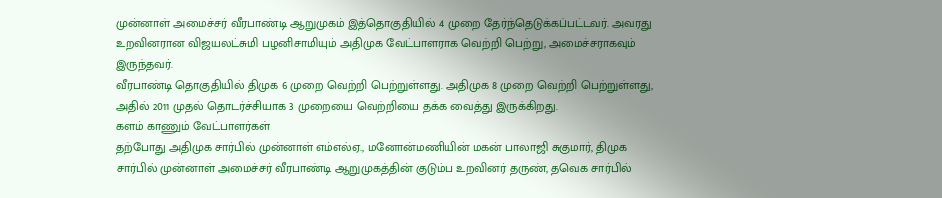முன்னாள் அமைச்சர் வீரபாண்டி ஆறுமுகம் இத்தொகுதியில் 4 முறை தேர்ந்தெடுக்கப்பட்டவர். அவரது உறவினரான விஜயலட்சுமி பழனிசாமியும் அதிமுக வேட்பாளராக வெற்றி பெற்று, அமைச்சராகவும் இருந்தவர்.
வீரபாண்டி தொகுதியில் திமுக 6 முறை வெற்றி பெற்றுள்ளது. அதிமுக 8 முறை வெற்றி பெற்றுள்ளது, அதில் 2011 முதல் தொடர்ச்சியாக 3 முறையை வெற்றியை தக்க வைத்து இருக்கிறது.
களம் காணும் வேட்பாளர்கள்
தற்போது அதிமுக சார்பில் முன்னாள் எம்எல்ஏ., மனோன்மணியின் மகன் பாலாஜி சுகுமார், திமுக சார்பில் முன்னாள் அமைச்சர் வீரபாண்டி ஆறுமுகத்தின் குடும்ப உறவினர் தருண், தவெக சார்பில்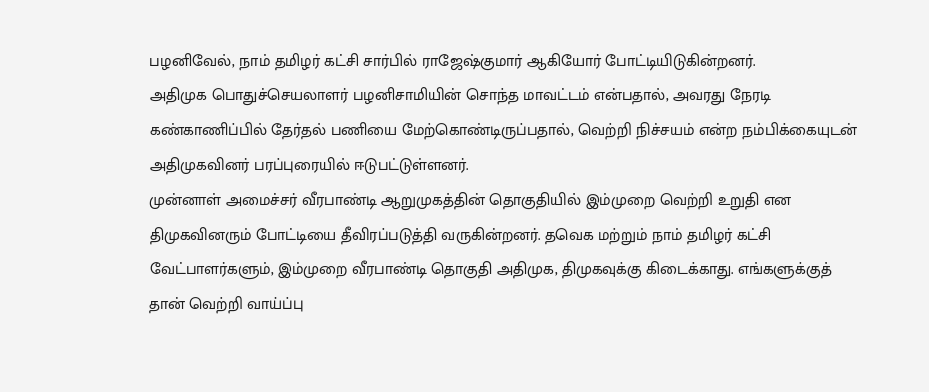பழனிவேல், நாம் தமிழர் கட்சி சார்பில் ராஜேஷ்குமார் ஆகியோர் போட்டியிடுகின்றனர்.
அதிமுக பொதுச்செயலாளர் பழனிசாமியின் சொந்த மாவட்டம் என்பதால், அவரது நேரடி கண்காணிப்பில் தேர்தல் பணியை மேற்கொண்டிருப்பதால், வெற்றி நிச்சயம் என்ற நம்பிக்கையுடன் அதிமுகவினர் பரப்புரையில் ஈடுபட்டுள்ளனர்.
முன்னாள் அமைச்சர் வீரபாண்டி ஆறுமுகத்தின் தொகுதியில் இம்முறை வெற்றி உறுதி என திமுகவினரும் போட்டியை தீவிரப்படுத்தி வருகின்றனர். தவெக மற்றும் நாம் தமிழர் கட்சி வேட்பாளர்களும், இம்முறை வீரபாண்டி தொகுதி அதிமுக, திமுகவுக்கு கிடைக்காது. எங்களுக்குத் தான் வெற்றி வாய்ப்பு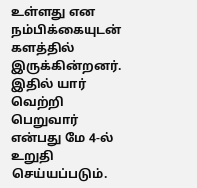உள்ளது என நம்பிக்கையுடன் களத்தில் இருக்கின்றனர். இதில் யார் வெற்றி பெறுவார் என்பது மே 4-ல் உறுதி செய்யப்படும்.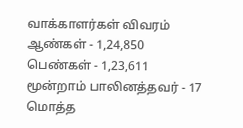வாக்காளர்கள் விவரம்
ஆண்கள் - 1,24,850
பெண்கள் - 1,23,611
மூன்றாம் பாலினத்தவர் - 17
மொத்த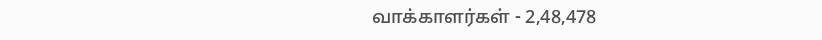வாக்காளர்கள் - 2,48,478